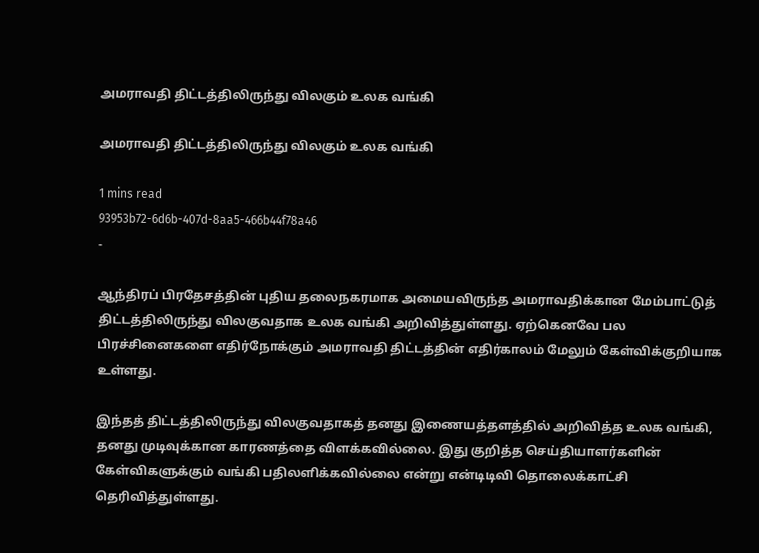அமராவதி திட்டத்திலிருந்து விலகும் உலக வங்கி

அமராவதி திட்டத்திலிருந்து விலகும் உலக வங்கி

1 mins read
93953b72-6d6b-407d-8aa5-466b44f78a46
-

ஆந்திரப் பிரதேசத்தின் புதிய தலைநகரமாக அமையவிருந்த அமராவதிக்கான மேம்பாட்டுத் திட்டத்திலிருந்து விலகுவதாக உலக வங்கி அறிவித்துள்ளது. ஏற்கெனவே பல பிரச்சினைகளை எதிர்நோக்கும் அமராவதி திட்டத்தின் எதிர்காலம் மேலும் கேள்விக்குறியாக உள்ளது.

இந்தத் திட்டத்திலிருந்து விலகுவதாகத் தனது இணையத்தளத்தில் அறிவித்த உலக வங்கி, தனது முடிவுக்கான காரணத்தை விளக்கவில்லை. இது குறித்த செய்தியாளர்களின் கேள்விகளுக்கும் வங்கி பதிலளிக்கவில்லை என்று என்டிடிவி தொலைக்காட்சி தெரிவித்துள்ளது.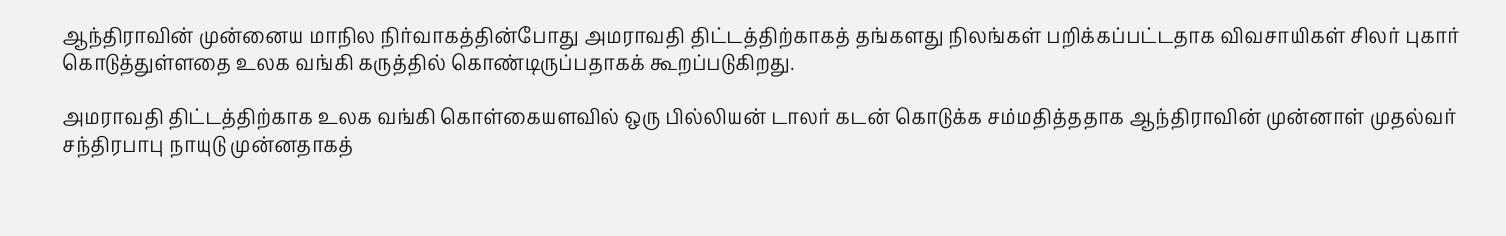ஆந்திராவின் முன்னைய மாநில நிர்வாகத்தின்போது அமராவதி திட்டத்திற்காகத் தங்களது நிலங்கள் பறிக்கப்பட்டதாக விவசாயிகள் சிலர் புகார் கொடுத்துள்ளதை உலக வங்கி கருத்தில் கொண்டிருப்பதாகக் கூறப்படுகிறது.

அமராவதி திட்டத்திற்காக உலக வங்கி கொள்கையளவில் ஒரு பில்லியன் டாலர் கடன் கொடுக்க சம்மதித்ததாக ஆந்திராவின் முன்னாள் முதல்வர் சந்திரபாபு நாயுடு முன்னதாகத்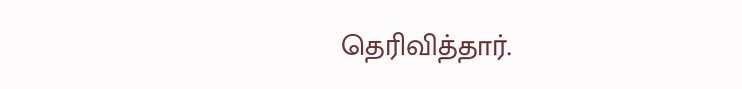தெரிவித்தார்.